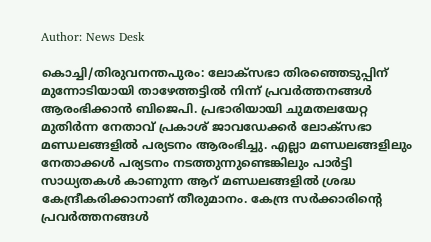Author: News Desk

കൊച്ചി/തിരുവനന്തപുരം: ലോക്സഭാ തിരഞ്ഞെടുപ്പിന് മുന്നോടിയായി താഴേത്തട്ടിൽ നിന്ന് പ്രവർത്തനങ്ങൾ ആരംഭിക്കാൻ ബിജെപി. പ്രഭാരിയായി ചുമതലയേറ്റ മുതിർന്ന നേതാവ് പ്രകാശ് ജാവഡേക്കർ ലോക്സഭാ മണ്ഡലങ്ങളിൽ പര്യടനം ആരംഭിച്ചു. എല്ലാ മണ്ഡലങ്ങളിലും നേതാക്കൾ പര്യടനം നടത്തുന്നുണ്ടെങ്കിലും പാർട്ടി സാധ്യതകൾ കാണുന്ന ആറ് മണ്ഡലങ്ങളിൽ ശ്രദ്ധ കേന്ദ്രീകരിക്കാനാണ് തീരുമാനം. കേന്ദ്ര സർക്കാരിന്റെ പ്രവർത്തനങ്ങൾ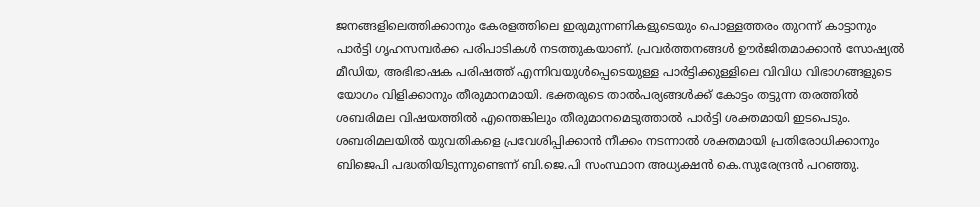ജനങ്ങളിലെത്തിക്കാനും കേരളത്തിലെ ഇരുമുന്നണികളുടെയും പൊള്ളത്തരം തുറന്ന് കാട്ടാനും പാർട്ടി ഗൃഹസമ്പർക്ക പരിപാടികൾ നടത്തുകയാണ്. പ്രവർത്തനങ്ങൾ ഊർജിതമാക്കാൻ സോഷ്യൽ മീഡിയ, അഭിഭാഷക പരിഷത്ത് എന്നിവയുൾപ്പെടെയുള്ള പാർട്ടിക്കുള്ളിലെ വിവിധ വിഭാഗങ്ങളുടെ യോഗം വിളിക്കാനും തീരുമാനമായി. ഭക്തരുടെ താൽപര്യങ്ങൾക്ക് കോട്ടം തട്ടുന്ന തരത്തിൽ ശബരിമല വിഷയത്തിൽ എന്തെങ്കിലും തീരുമാനമെടുത്താൽ പാർട്ടി ശക്തമായി ഇടപെടും. ശബരിമലയിൽ യുവതികളെ പ്രവേശിപ്പിക്കാൻ നീക്കം നടന്നാൽ ശക്തമായി പ്രതിരോധിക്കാനും ബിജെപി പദ്ധതിയിടുന്നുണ്ടെന്ന് ബി.ജെ.പി സംസ്ഥാന അധ്യക്ഷൻ കെ.സുരേന്ദ്രൻ പറഞ്ഞു.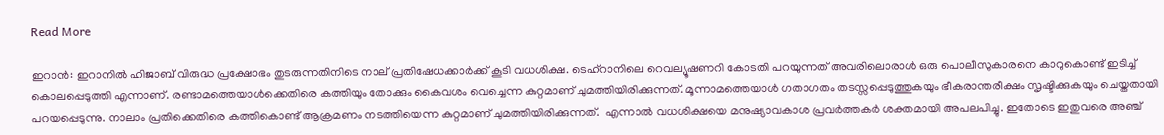Read More

ഇറാൻ: ഇറാനില്‍ ഹിജാബ് വിരുദ്ധ പ്രക്ഷോഭം തുടരുന്നതിനിടെ നാല് പ്രതിഷേധക്കാർക്ക് കൂടി വധശിക്ഷ. ടെഹ്റാനിലെ റെവല്യൂഷണറി കോടതി പറയുന്നത് അവരിലൊരാൾ ഒരു പൊലീസുകാരനെ കാറുകൊണ്ട് ഇടിച്ച് കൊലപ്പെടുത്തി എന്നാണ്. രണ്ടാമത്തെയാൾക്കെതിരെ കത്തിയും തോക്കും കൈവശം വെച്ചെന്ന കുറ്റമാണ് ചുമത്തിയിരിക്കുന്നത്. മൂന്നാമത്തെയാൾ ഗതാഗതം തടസ്സപ്പെടുത്തുകയും ഭീകരാന്തരീക്ഷം സൃഷ്ടിക്കുകയും ചെയ്തതായി പറയപ്പെടുന്നു. നാലാം പ്രതിക്കെതിരെ കത്തികൊണ്ട് ആക്രമണം നടത്തിയെന്ന കുറ്റമാണ് ചുമത്തിയിരിക്കുന്നത്.  എന്നാൽ വധശിക്ഷയെ മനുഷ്യാവകാശ പ്രവർത്തകർ ശക്തമായി അപലപിച്ചു. ഇതോടെ ഇതുവരെ അഞ്ച്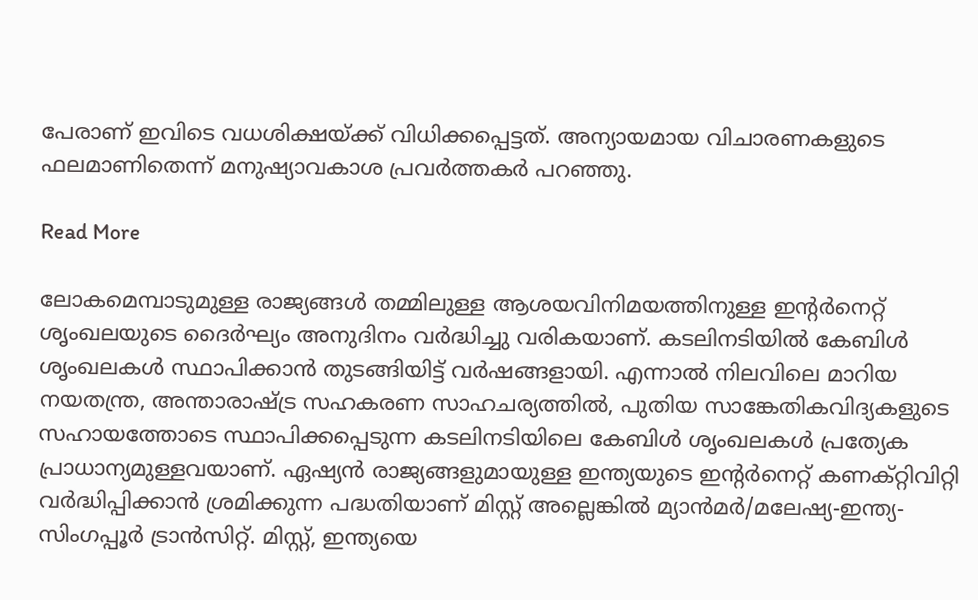പേരാണ് ഇവിടെ വധശിക്ഷയ്ക്ക് വിധിക്കപ്പെട്ടത്. അന്യായമായ വിചാരണകളുടെ ഫലമാണിതെന്ന് മനുഷ്യാവകാശ പ്രവർത്തകർ പറഞ്ഞു.

Read More

ലോകമെമ്പാടുമുള്ള രാജ്യങ്ങൾ തമ്മിലുള്ള ആശയവിനിമയത്തിനുള്ള ഇന്‍റർനെറ്റ് ശൃംഖലയുടെ ദൈർഘ്യം അനുദിനം വർദ്ധിച്ചു വരികയാണ്. കടലിനടിയിൽ കേബിൾ ശൃംഖലകൾ സ്ഥാപിക്കാൻ തുടങ്ങിയിട്ട് വർഷങ്ങളായി. എന്നാൽ നിലവിലെ മാറിയ നയതന്ത്ര, അന്താരാഷ്ട്ര സഹകരണ സാഹചര്യത്തിൽ, പുതിയ സാങ്കേതികവിദ്യകളുടെ സഹായത്തോടെ സ്ഥാപിക്കപ്പെടുന്ന കടലിനടിയിലെ കേബിൾ ശൃംഖലകൾ പ്രത്യേക പ്രാധാന്യമുള്ളവയാണ്. ഏഷ്യൻ രാജ്യങ്ങളുമായുള്ള ഇന്ത്യയുടെ ഇന്‍റർനെറ്റ് കണക്റ്റിവിറ്റി വർദ്ധിപ്പിക്കാൻ ശ്രമിക്കുന്ന പദ്ധതിയാണ് മിസ്റ്റ് അല്ലെങ്കിൽ മ്യാൻമർ/മലേഷ്യ-ഇന്ത്യ-സിംഗപ്പൂർ ട്രാൻസിറ്റ്. മിസ്റ്റ്, ഇന്ത്യയെ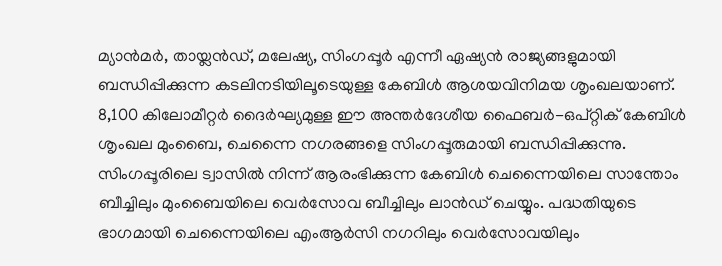മ്യാൻമർ, തായ്ലൻഡ്, മലേഷ്യ, സിംഗപ്പൂർ എന്നീ ഏഷ്യൻ രാജ്യങ്ങളുമായി ബന്ധിപ്പിക്കുന്ന കടലിനടിയിലൂടെയുള്ള കേബിൾ ആശയവിനിമയ ശൃംഖലയാണ്. 8,100 കിലോമീറ്റർ ദൈർഘ്യമുള്ള ഈ അന്തർദേശീയ ഫൈബർ-ഒപ്റ്റിക് കേബിൾ ശൃംഖല മുംബൈ, ചെന്നൈ നഗരങ്ങളെ സിംഗപ്പൂരുമായി ബന്ധിപ്പിക്കുന്നു. സിംഗപ്പൂരിലെ ട്വാസില്‍ നിന്ന് ആരംഭിക്കുന്ന കേബിൾ ചെന്നൈയിലെ സാന്തോം ബീച്ചിലും മുംബൈയിലെ വെര്‍സോവ ബീച്ചിലും ലാന്‍ഡ് ചെയ്യും. പദ്ധതിയുടെ ഭാഗമായി ചെന്നൈയിലെ എംആർസി നഗറിലും വെർസോവയിലും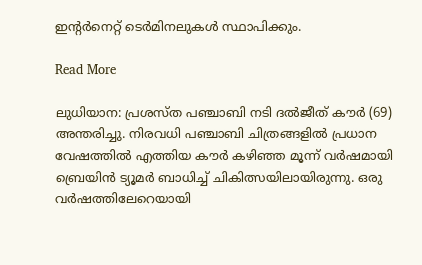ഇന്‍റർനെറ്റ് ടെർമിനലുകൾ സ്ഥാപിക്കും.

Read More

ലുധിയാന: പ്രശസ്ത പഞ്ചാബി നടി ദൽജീത് കൗർ (69) അന്തരിച്ചു. നിരവധി പഞ്ചാബി ചിത്രങ്ങളിൽ പ്രധാന വേഷത്തിൽ എത്തിയ കൗർ കഴിഞ്ഞ മൂന്ന് വർഷമായി ബ്രെയിൻ ട്യൂമർ ബാധിച്ച് ചികിത്സയിലായിരുന്നു. ഒരു വർഷത്തിലേറെയായി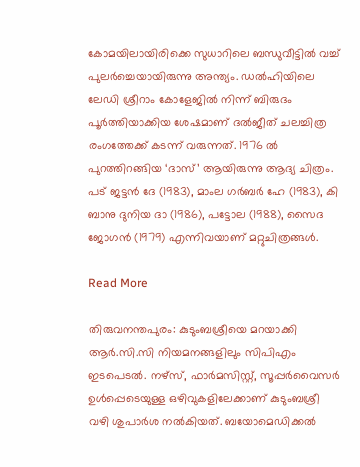കോമയിലായിരിക്കെ സുധാറിലെ ബന്ധുവീട്ടിൽ വച്ച് പുലർച്ചെയായിരുന്നു അന്ത്യം. ഡൽഹിയിലെ ലേഡി ശ്രീറാം കോളേജിൽ നിന്ന് ബിരുദം പൂർത്തിയാക്കിയ ശേഷമാണ് ദൽജീത് ചലച്ചിത്ര രംഗത്തേക്ക് കടന്ന് വരുന്നത്. 1976 ൽ പുറത്തിറങ്ങിയ ‘ദാസ്’ ആയിരുന്നു ആദ്യ ചിത്രം. പട് ജട്ടന്‍ ദേ (1983), മാംല ഗര്‍ബര്‍ ഹേ (1983), കി ബാനു ദുനിയ ദാ (1986), പട്ടോല (1988), സൈദ ജോഗന്‍ (1979) എന്നിവയാണ് മറ്റുചിത്രങ്ങള്‍.

Read More

തിരുവനന്തപുരം: കുടുംബശ്രീയെ മറയാക്കി ആർ.സി.സി നിയമനങ്ങളിലും സിപിഎം ഇടപെടൽ. നഴ്സ്, ഫാർമസിസ്റ്റ്, സൂപ്പർവൈസർ ഉള്‍പ്പെടെയുള്ള ഒഴിവുകളിലേക്കാണ് കുടുംബശ്രീ വഴി ശുപാർശ നൽകിയത്. ബയോമെഡിക്കൽ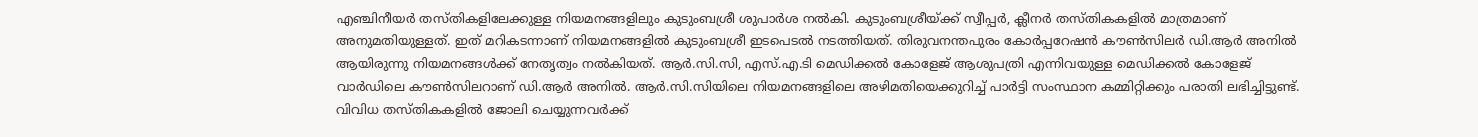എഞ്ചിനീയർ‌ തസ്തികളിലേക്കുള്ള നിയമനങ്ങളിലും കുടുംബശ്രീ ശുപാർശ നൽകി. കുടുംബശ്രീയ്ക്ക് സ്വീപ്പര്‍, ക്ലീനർ‌ തസ്തികകളിൽ മാത്രമാണ് അനുമതിയുള്ളത്. ഇത് മറികടന്നാണ് നിയമനങ്ങളിൽ കുടുംബശ്രീ ഇടപെടൽ നടത്തിയത്. തിരുവനന്തപുരം കോർപ്പറേഷൻ കൗൺസിലർ ഡി.ആർ അനിൽ ആയിരുന്നു നിയമനങ്ങൾക്ക് നേതൃത്വം നൽകിയത്. ആർ.സി.സി, എസ്.എ.ടി മെഡിക്കൽ കോളേജ് ആശുപത്രി എന്നിവയുള്ള മെഡിക്കൽ കോളേജ് വാർഡിലെ കൗൺസിലറാണ് ഡി.ആർ അനിൽ. ആർ.സി.സിയിലെ നിയമനങ്ങളിലെ അഴിമതിയെക്കുറിച്ച് പാർട്ടി സംസ്ഥാന കമ്മിറ്റിക്കും പരാതി ലഭിച്ചിട്ടുണ്ട്. വിവിധ തസ്തികകളിൽ ജോലി ചെയ്യുന്നവർക്ക്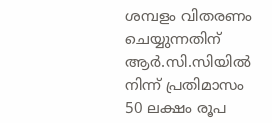ശമ്പളം വിതരണം ചെയ്യുന്നതിന് ആർ.സി.സിയിൽ നിന്ന് പ്രതിമാസം 50 ലക്ഷം രൂപ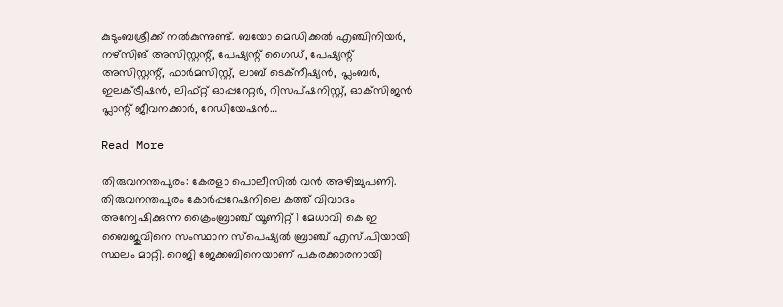കുടുംബശ്രീക്ക് നൽകുന്നുണ്ട്. ബയോ മെഡിക്കൽ എഞ്ചിനിയർ, നഴ്‌സിങ് അസിസ്റ്റന്റ്, പേഷ്യന്റ് ഗൈഡ്, പേഷ്യന്റ് അസിസ്റ്റന്റ്, ഫാർമസിസ്റ്റ്, ലാബ് ടെക്‌നീഷ്യൻ, പ്ലംബർ, ഇലക്‌ട്രീഷൻ, ലിഫ്റ്റ് ഓപ്പറേറ്റർ, റിസപ്ഷനിസ്റ്റ്, ഓക്‌സിജൻ പ്ലാന്റ് ജീവനക്കാർ, റേഡിയേഷൻ…

Read More

തിരുവനന്തപുരം: കേരളാ പൊലീസിൽ വൻ അഴിച്ചുപണി. തിരുവനന്തപുരം കോർപ്പറേഷനിലെ കത്ത് വിവാദം അന്വേഷിക്കുന്ന ക്രൈംബ്രാഞ്ച് യൂണിറ്റ് 1 മേധാവി കെ ഇ ബൈജുവിനെ സംസ്ഥാന സ്പെഷ്യൽ ബ്രാഞ്ച് എസ്.പിയായി സ്ഥലം മാറ്റി. റെജി ജേക്കബിനെയാണ് പകരക്കാരനായി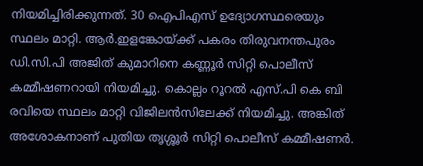നിയമിച്ചിരിക്കുന്നത്. 30 ഐപിഎസ് ഉദ്യോഗസ്ഥരെയും സ്ഥലം മാറ്റി. ആർ.ഇളങ്കോയ്ക്ക് പകരം തിരുവനന്തപുരം ഡി.സി.പി അജിത് കുമാറിനെ കണ്ണൂർ സിറ്റി പൊലീസ് കമ്മീഷണറായി നിയമിച്ചു. കൊല്ലം റൂറൽ എസ്.പി കെ ബി രവിയെ സ്ഥലം മാറ്റി വിജിലൻസിലേക്ക് നിയമിച്ചു. അങ്കിത് അശോകനാണ് പുതിയ തൃശ്ശൂർ സിറ്റി പൊലീസ് കമ്മീഷണർ.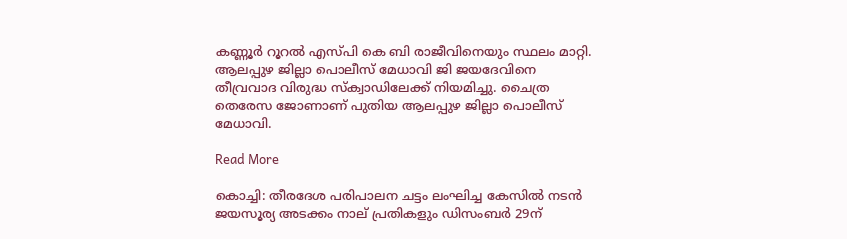കണ്ണൂർ റൂറൽ എസ്പി കെ ബി രാജീവിനെയും സ്ഥലം മാറ്റി. ആലപ്പുഴ ജില്ലാ പൊലീസ് മേധാവി ജി ജയദേവിനെ തീവ്രവാദ വിരുദ്ധ സ്ക്വാഡിലേക്ക് നിയമിച്ചു. ചൈത്ര തെരേസ ജോണാണ് പുതിയ ആലപ്പുഴ ജില്ലാ പൊലീസ് മേധാവി.

Read More

കൊച്ചി: തീരദേശ പരിപാലന ചട്ടം ലംഘിച്ച കേസിൽ നടൻ ജയസൂര്യ അടക്കം നാല് പ്രതികളും ഡിസംബർ 29ന്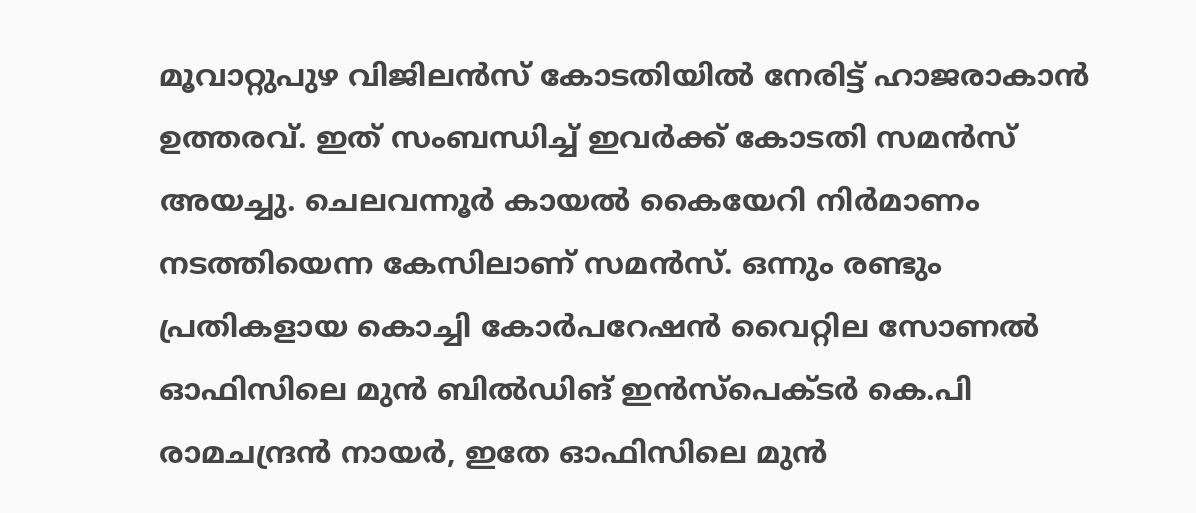മൂവാറ്റുപുഴ വിജിലൻസ് കോടതിയിൽ നേരിട്ട് ഹാജരാകാൻ ഉത്തരവ്. ഇത് സംബന്ധിച്ച് ഇവർക്ക് കോടതി സമൻസ് അയച്ചു. ചെലവന്നൂർ കായൽ കൈയേറി നിർമാണം നടത്തിയെന്ന കേസിലാണ് സമൻസ്. ഒന്നും രണ്ടും പ്രതികളായ കൊച്ചി കോർപറേഷൻ വൈറ്റില സോണല്‍ ഓഫിസിലെ മുൻ ബിൽഡിങ് ഇൻസ്പെക്ടർ കെ.പി രാമചന്ദ്രൻ നായർ, ഇതേ ഓഫിസിലെ മുൻ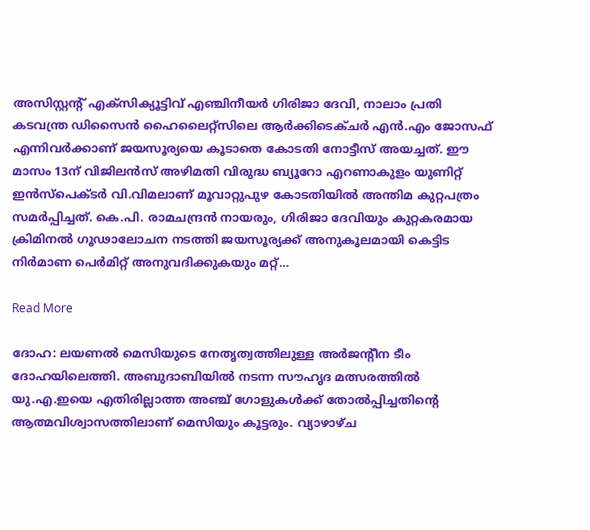അസിസ്റ്റന്‍റ് എക്സിക്യൂട്ടിവ് എഞ്ചിനീയർ ഗിരിജാ ദേവി, നാലാം പ്രതി കടവന്ത്ര ഡിസൈൻ ഹൈലൈറ്റ്സിലെ ആർക്കിടെക്ചർ എൻ.എം ജോസഫ് എന്നിവർക്കാണ് ജയസൂര്യയെ കൂടാതെ കോടതി നോട്ടീസ് അയച്ചത്. ഈ മാസം 13ന് വിജിലൻസ് അഴിമതി വിരുദ്ധ ബ്യൂറോ എറണാകുളം യുണിറ്റ് ഇൻസ്പെക്ടർ വി.വിമലാണ് മൂവാറ്റുപുഴ കോടതിയിൽ അന്തിമ കുറ്റപത്രം സമർപ്പിച്ചത്. കെ.പി. രാമചന്ദ്രൻ നായരും, ഗിരിജാ ദേവിയും കുറ്റകരമായ ക്രിമിനൽ ഗൂഢാലോചന നടത്തി ജയസൂര്യക്ക് അനുകൂലമായി കെട്ടിട നിര്‍മാണ പെര്‍മിറ്റ് അനുവദിക്കുകയും മറ്റ്…

Read More

ദോഹ: ലയണൽ മെസിയുടെ നേതൃത്വത്തിലുള്ള അർജന്‍റീന ടീം ദോഹയിലെത്തി. അബുദാബിയിൽ നടന്ന സൗഹൃദ മത്സരത്തിൽ യു.എ.ഇയെ എതിരില്ലാത്ത അഞ്ച് ഗോളുകൾക്ക് തോൽപ്പിച്ചതിന്‍റെ ആത്മവിശ്വാസത്തിലാണ് മെസിയും കൂട്ടരും. വ്യാഴാഴ്ച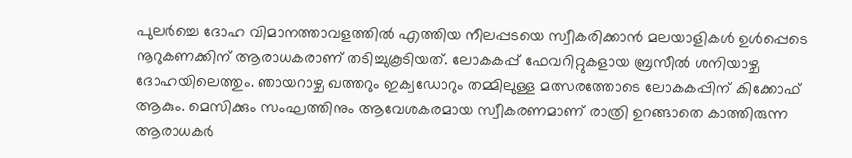പുലർച്ചെ ദോഹ വിമാനത്താവളത്തിൽ എത്തിയ നീലപ്പടയെ സ്വീകരിക്കാൻ മലയാളികൾ ഉൾപ്പെടെ നൂറുകണക്കിന് ആരാധകരാണ് തടിച്ചുകൂടിയത്. ലോകകപ്പ് ഫേവറിറ്റുകളായ ബ്രസീൽ ശനിയാഴ്ച ദോഹയിലെത്തും. ഞായറാഴ്ച ഖത്തറും ഇക്വഡോറും തമ്മിലുള്ള മത്സരത്തോടെ ലോകകപ്പിന് കിക്കോഫ് ആകും. മെസിക്കും സംഘത്തിനും ആവേശകരമായ സ്വീകരണമാണ് രാത്രി ഉറങ്ങാതെ കാത്തിരുന്ന ആരാധകർ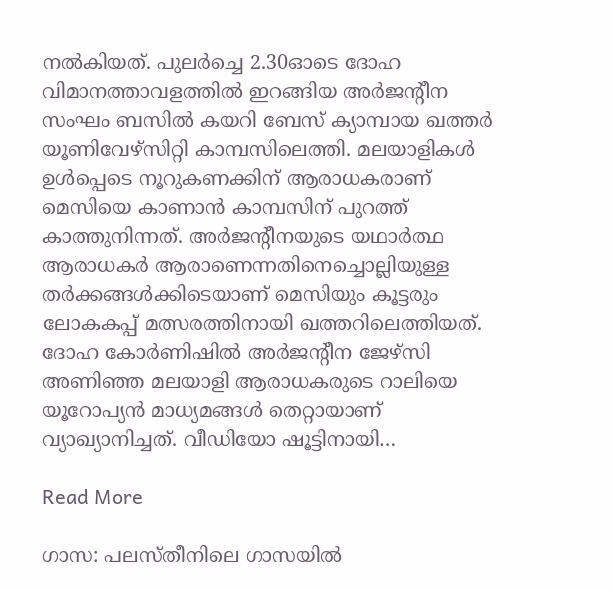നൽകിയത്. പുലർച്ചെ 2.30ഓടെ ദോഹ വിമാനത്താവളത്തിൽ ഇറങ്ങിയ അർജന്‍റീന സംഘം ബസിൽ കയറി ബേസ് ക്യാമ്പായ ഖത്തർ യൂണിവേഴ്സിറ്റി കാമ്പസിലെത്തി. മലയാളികൾ ഉൾപ്പെടെ നൂറുകണക്കിന് ആരാധകരാണ് മെസിയെ കാണാൻ കാമ്പസിന് പുറത്ത് കാത്തുനിന്നത്. അർജന്‍റീനയുടെ യഥാർത്ഥ ആരാധകർ ആരാണെന്നതിനെച്ചൊല്ലിയുള്ള തർക്കങ്ങൾക്കിടെയാണ് മെസിയും കൂട്ടരും ലോകകപ്പ് മത്സരത്തിനായി ഖത്തറിലെത്തിയത്. ദോഹ കോര്‍ണിഷില്‍ അർജന്‍റീന ജേഴ്സി അണിഞ്ഞ മലയാളി ആരാധകരുടെ റാലിയെ യൂറോപ്യൻ മാധ്യമങ്ങൾ തെറ്റായാണ് വ്യാഖ്യാനിച്ചത്. വീഡിയോ ഷൂട്ടിനായി…

Read More

ഗാസ: പലസ്തീനിലെ ഗാസയിൽ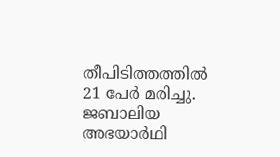തീപിടിത്തത്തിൽ 21 പേർ മരിച്ചു. ജബാലിയ അഭയാർഥി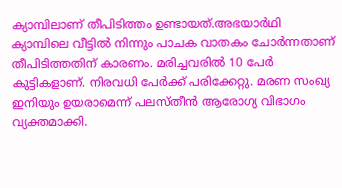ക്യാമ്പിലാണ് തീപിടിത്തം ഉണ്ടായത്.അഭയാർഥി ക്യാമ്പിലെ വീട്ടിൽ നിന്നും പാചക വാതകം ചോർന്നതാണ് തീപിടിത്തതിന് കാരണം. മരിച്ചവരിൽ 10 പേർ കുട്ടികളാണ്. നിരവധി പേർക്ക് പരിക്കേറ്റു. മരണ സംഖ്യ ഇനിയും ഉയരാമെന്ന് പലസ്തീൻ ആരോഗ്യ വിഭാഗം വ്യക്തമാക്കി.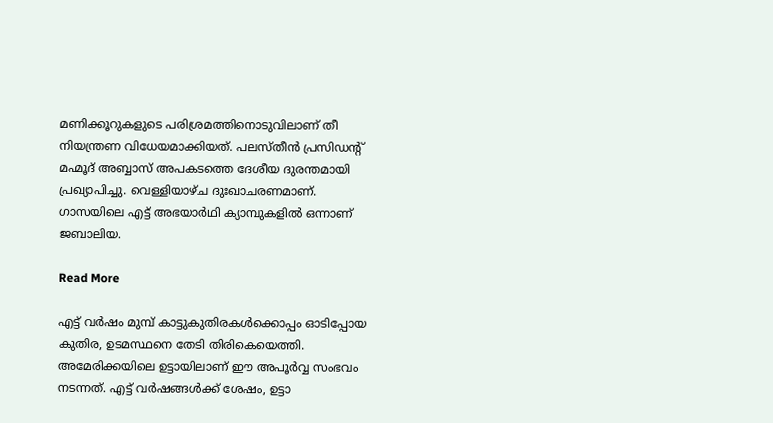മണിക്കൂറുകളുടെ പരിശ്രമത്തിനൊടുവിലാണ് തീ നിയന്ത്രണ വിധേയമാക്കിയത്. പലസ്തീൻ പ്രസിഡന്റ് മഹ്മൂദ് അബ്ബാസ് അപകടത്തെ ദേശീയ ദുരന്തമായി പ്രഖ്യാപിച്ചു. വെള്ളിയാഴ്ച ദുഃഖാചരണമാണ്. ഗാസയിലെ എട്ട് അഭയാർഥി ക്യാമ്പുകളിൽ ഒന്നാണ് ജബാലിയ.

Read More

എട്ട് വർഷം മുമ്പ് കാട്ടുകുതിരകൾക്കൊപ്പം ഓടിപ്പോയ കുതിര, ഉടമസ്ഥനെ തേടി തിരികെയെത്തി. അമേരിക്കയിലെ ഉട്ടായിലാണ് ഈ അപൂർവ്വ സംഭവം നടന്നത്. എട്ട് വർഷങ്ങൾക്ക് ശേഷം, ഉട്ടാ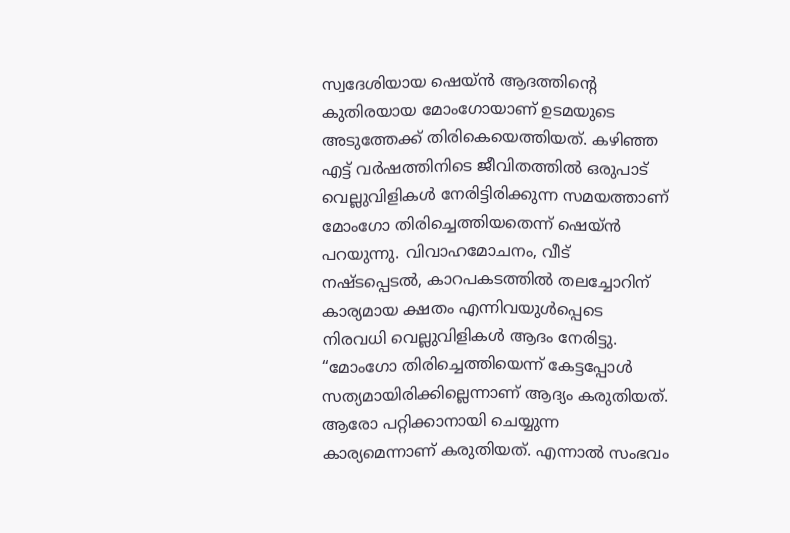സ്വദേശിയായ ഷെയ്ന്‍ ആദത്തിന്റെ കുതിരയായ മോംഗോയാണ് ഉടമയുടെ അടുത്തേക്ക് തിരികെയെത്തിയത്. കഴിഞ്ഞ എട്ട് വർഷത്തിനിടെ ജീവിതത്തിൽ ഒരുപാട് വെല്ലുവിളികൾ നേരിട്ടിരിക്കുന്ന സമയത്താണ് മോംഗോ തിരിച്ചെത്തിയതെന്ന് ഷെയ്ൻ പറയുന്നു. വിവാഹമോചനം, വീട് നഷ്ടപ്പെടൽ, കാറപകടത്തിൽ തലച്ചോറിന് കാര്യമായ ക്ഷതം എന്നിവയുൾപ്പെടെ നിരവധി വെല്ലുവിളികൾ ആദം നേരിട്ടു. “മോംഗോ തിരിച്ചെത്തിയെന്ന് കേട്ടപ്പോള്‍ സത്യമായിരിക്കില്ലെന്നാണ് ആദ്യം കരുതിയത്. ആരോ പറ്റിക്കാനായി ചെയ്യുന്ന കാര്യമെന്നാണ് കരുതിയത്. എന്നാല്‍ സംഭവം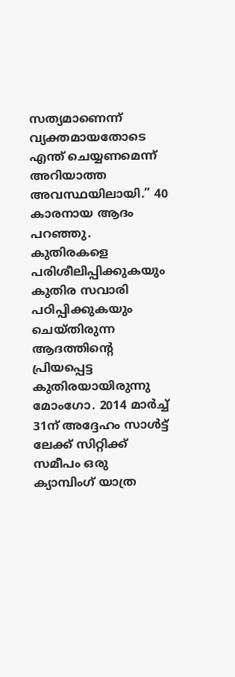സത്യമാണെന്ന് വ്യക്തമായതോടെ എന്ത് ചെയ്യണമെന്ന് അറിയാത്ത അവസ്ഥയിലായി.” 40 കാരനായ ആദം പറഞ്ഞു. കുതിരകളെ പരിശീലിപ്പിക്കുകയും കുതിര സവാരി പഠിപ്പിക്കുകയും ചെയ്തിരുന്ന ആദത്തിന്റെ പ്രിയപ്പെട്ട കുതിരയായിരുന്നു മോംഗോ. 2014 മാർച്ച് 31ന് അദ്ദേഹം സാൾട്ട് ലേക്ക് സിറ്റിക്ക് സമീപം ഒരു ക്യാമ്പിംഗ് യാത്ര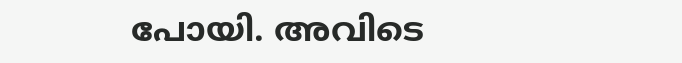പോയി. അവിടെ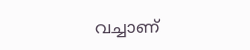വച്ചാണ്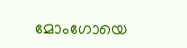മോംഗോയെ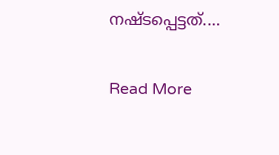നഷ്ടപ്പെട്ടത്.…

Read More